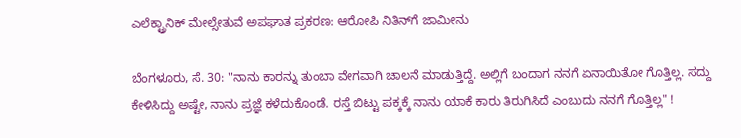ಎಲೆಕ್ಟ್ರಾನಿಕ್ ಮೇಲ್ಸೇತುವೆ ಅಪಘಾತ ಪ್ರಕರಣ: ಆರೋಪಿ ನಿತಿನ್‌ಗೆ ಜಾಮೀನು

ಬೆಂಗಳೂರು, ಸೆ. 30: "ನಾನು ಕಾರನ್ನು ತುಂಬಾ ವೇಗವಾಗಿ ಚಾಲನೆ ಮಾಡುತ್ತಿದ್ದೆ. ಅಲ್ಲಿಗೆ ಬಂದಾಗ ನನಗೆ ಏನಾಯಿತೋ ಗೊತ್ತಿಲ್ಲ. ಸದ್ದು ಕೇಳಿಸಿದ್ದು ಅಷ್ಟೇ, ನಾನು ಪ್ರಜ್ಞೆ ಕಳೆದುಕೊಂಡೆ. ರಸ್ತೆ ಬಿಟ್ಟು ಪಕ್ಕಕ್ಕೆ ನಾನು ಯಾಕೆ ಕಾರು ತಿರುಗಿಸಿದೆ ಎಂಬುದು ನನಗೆ ಗೊತ್ತಿಲ್ಲ" !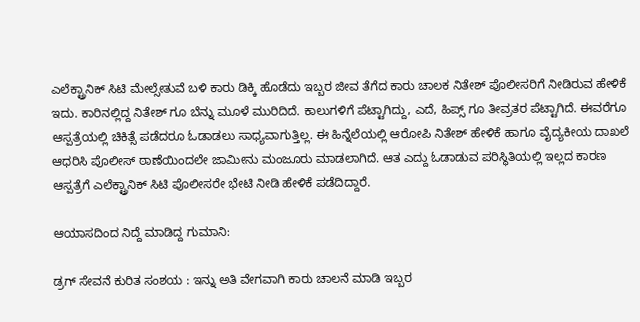ಎಲೆಕ್ಟ್ರಾನಿಕ್ ಸಿಟಿ ಮೇಲ್ಸೇತುವೆ ಬಳಿ ಕಾರು ಡಿಕ್ಕಿ ಹೊಡೆದು ಇಬ್ಬರ ಜೀವ ತೆಗೆದ ಕಾರು ಚಾಲಕ ನಿತೇಶ್ ಪೊಲೀಸರಿಗೆ ನೀಡಿರುವ ಹೇಳಿಕೆ ಇದು. ಕಾರಿನಲ್ಲಿದ್ದ ನಿತೇಶ್ ಗೂ ಬೆನ್ನು ಮೂಳೆ ಮುರಿದಿದೆ. ಕಾಲುಗಳಿಗೆ ಪೆಟ್ಟಾಗಿದ್ದು, ಎದೆ, ಹಿಪ್ಸ್ ಗೂ ತೀವ್ರತರ ಪೆಟ್ಟಾಗಿದೆ. ಈವರೆಗೂ ಆಸ್ಪತ್ರೆಯಲ್ಲಿ ಚಿಕಿತ್ಸೆ ಪಡೆದರೂ ಓಡಾಡಲು ಸಾಧ್ಯವಾಗುತ್ತಿಲ್ಲ. ಈ ಹಿನ್ನೆಲೆಯಲ್ಲಿ ಆರೋಪಿ ನಿತೇಶ್ ಹೇಳಿಕೆ ಹಾಗೂ ವೈದ್ಯಕೀಯ ದಾಖಲೆ ಆಧರಿಸಿ ಪೊಲೀಸ್ ಠಾಣೆಯಿಂದಲೇ ಜಾಮೀನು ಮಂಜೂರು ಮಾಡಲಾಗಿದೆ. ಆತ ಎದ್ದು ಓಡಾಡುವ ಪರಿಸ್ಥಿತಿಯಲ್ಲಿ ಇಲ್ಲದ ಕಾರಣ ಆಸ್ಪತ್ರೆಗೆ ಎಲೆಕ್ಟ್ರಾನಿಕ್ ಸಿಟಿ ಪೊಲೀಸರೇ ಭೇಟಿ ನೀಡಿ ಹೇಳಿಕೆ ಪಡೆದಿದ್ದಾರೆ.

ಆಯಾಸದಿಂದ ನಿದ್ದೆ ಮಾಡಿದ್ದ ಗುಮಾನಿ:

ಡ್ರಗ್ ಸೇವನೆ ಕುರಿತ ಸಂಶಯ : ಇನ್ನು ಅತಿ ವೇಗವಾಗಿ ಕಾರು ಚಾಲನೆ ಮಾಡಿ ಇಬ್ಬರ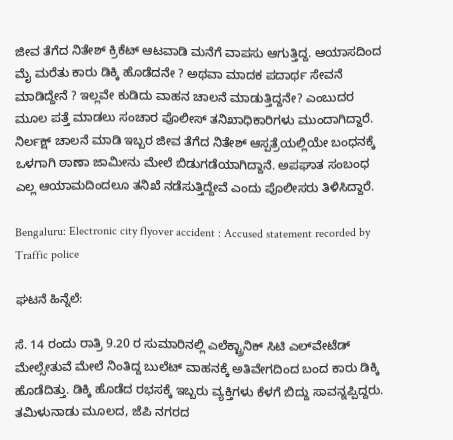ಜೀವ ತೆಗೆದ ನಿತೇಶ್ ಕ್ರಿಕೆಟ್ ಆಟವಾಡಿ ಮನೆಗೆ ವಾಪಸು ಆಗುತ್ತಿದ್ದ. ಆಯಾಸದಿಂದ ಮೈ ಮರೆತು ಕಾರು ಡಿಕ್ಕಿ ಹೊಡೆದನೇ ? ಅಥವಾ ಮಾದಕ ಪದಾರ್ಥ ಸೇವನೆ ಮಾಡಿದ್ದೇನೆ ? ಇಲ್ಲವೇ ಕುಡಿದು ವಾಹನ ಚಾಲನೆ ಮಾಡುತ್ತಿದ್ದನೇ? ಎಂಬುದರ ಮೂಲ ಪತ್ತೆ ಮಾಡಲು ಸಂಚಾರ ಪೊಲೀಸ್ ತನಿಖಾಧಿಕಾರಿಗಳು ಮುಂದಾಗಿದ್ದಾರೆ. ನಿರ್ಲಕ್ಷ್ ಚಾಲನೆ ಮಾಡಿ ಇಬ್ಬರ ಜೀವ ತೆಗೆದ ನಿತೇಶ್ ಆಸ್ಪತ್ರೆಯಲ್ಲಿಯೇ ಬಂಧನಕ್ಕೆ ಒಳಗಾಗಿ ಠಾಣಾ ಜಾಮೀನು ಮೇಲೆ ಬಿಡುಗಡೆಯಾಗಿದ್ದಾನೆ. ಅಪಘಾತ ಸಂಬಂಧ ಎಲ್ಲ ಆಯಾಮದಿಂದಲೂ ತನಿಖೆ ನಡೆಸುತ್ತಿದ್ದೇವೆ ಎಂದು ಪೊಲೀಸರು ತಿಳಿಸಿದ್ದಾರೆ.

Bengaluru: Electronic city flyover accident : Accused statement recorded by Traffic police

ಘಟನೆ ಹಿನ್ನೆಲೆ:

ಸೆ. 14 ರಂದು ರಾತ್ರಿ 9.20 ರ ಸುಮಾರಿನಲ್ಲಿ ಎಲೆಕ್ಟ್ರಾನಿಕ್ ಸಿಟಿ ಎಲ್‌ವೇಟೆಡ್ ಮೇಲ್ಸೇತುವೆ ಮೇಲೆ ನಿಂತಿದ್ದ ಬುಲೆಟ್ ವಾಹನಕ್ಕೆ ಅತಿವೇಗದಿಂದ ಬಂದ ಕಾರು ಡಿಕ್ಕಿ ಹೊಡೆದಿತ್ತು. ಡಿಕ್ಕಿ ಹೊಡೆದ ರಭಸಕ್ಕೆ ಇಬ್ಬರು ವ್ಯಕ್ತಿಗಳು ಕೆಳಗೆ ಬಿದ್ದು ಸಾವನ್ನಪ್ಪಿದ್ದರು. ತಮಿಳುನಾಡು ಮೂಲದ, ಜೆಪಿ ನಗರದ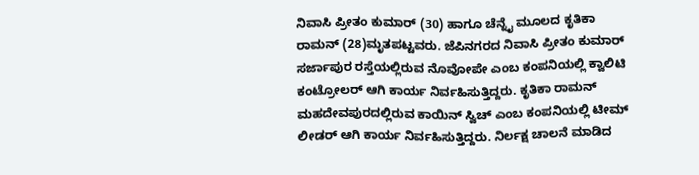ನಿವಾಸಿ ಪ್ರೀತಂ ಕುಮಾರ್ (30) ಹಾಗೂ ಚೆನ್ನೈ ಮೂಲದ ಕೃತಿಕಾ ರಾಮನ್ (28)ಮೃತಪಟ್ಟವರು. ಜೆಪಿನಗರದ ನಿವಾಸಿ ಪ್ರೀತಂ ಕುಮಾರ್ ಸರ್ಜಾಪುರ ರಸ್ತೆಯಲ್ಲಿರುವ ನೊವೋಪೇ ಎಂಬ ಕಂಪನಿಯಲ್ಲಿ ಕ್ವಾಲಿಟಿ ಕಂಟ್ರೋಲರ್ ಆಗಿ ಕಾರ್ಯ ನಿರ್ವಹಿಸುತ್ತಿದ್ದರು. ಕೃತಿಕಾ ರಾಮನ್ ಮಹದೇವಪುರದಲ್ಲಿರುವ ಕಾಯಿನ್ ಸ್ವಿಚ್ ಎಂಬ ಕಂಪನಿಯಲ್ಲಿ ಟೀಮ್ ಲೀಡರ್ ಆಗಿ ಕಾರ್ಯ ನಿರ್ವಹಿಸುತ್ತಿದ್ದರು. ನಿರ್ಲಕ್ಷ ಚಾಲನೆ ಮಾಡಿದ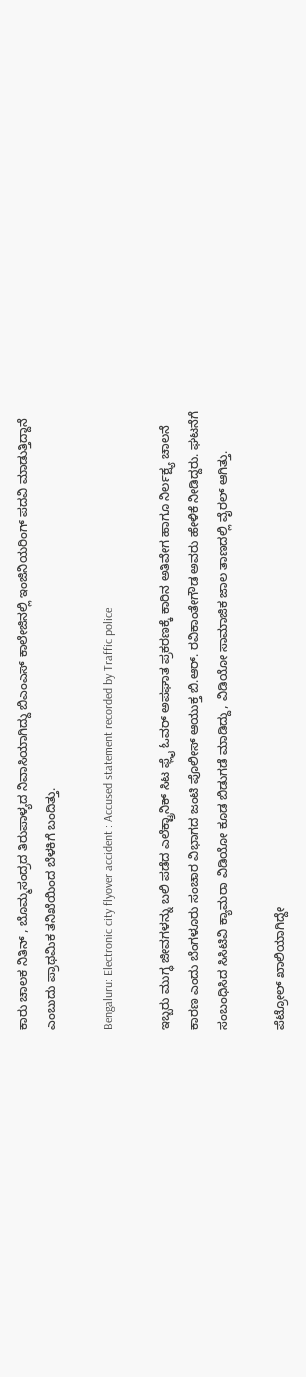ಕಾರು ಚಾಲಕ ನಿತಿನ್ , ಬೊಮ್ಮಸಂದ್ರದ ತಿರುಪಾಳ್ಯದ ನಿವಾಸಿಯಾಗಿದ್ದು ಬಿಎಂಎಸ್ ಕಾಲೇಜಿನಲ್ಲಿ ಇಂಜಿನಿಯರಿಂಗ್ ಪದವಿ ಮಾಡುತ್ತಿದ್ದಾನೆ ಎಂಬುದು ಪ್ರಾಥಮಿಕ ತನಿಖೆಯಿಂದ ಬೆಳಕಿಗೆ ಬಂದಿತ್ತು.

Bengaluru: Electronic city flyover accident : Accused statement recorded by Traffic police

ಇಬ್ಬರು ಮುಗ್ಧ ಜೀವಗಳನ್ನು ಬಲಿ ಪಡೆದ ಎಲೆಕ್ಟ್ರಾನಿಕ್ ಸಿಟ ಫ್ಲೈ ಓವರ್ ಅಪಘಾತ ಪ್ರಕರಣಕ್ಕೆ ಕಾರಿನ ಅತಿವೇಗ ಹಾಗೂ ನಿರ್ಲಕ್ಷ್ಯ ಚಾಲನೆ ಕಾರಣ ಎಂದು ಬೆಂಗಳೂರು ಸಂಚಾರ ವಿಭಾಗದ ಜಂಟಿ ಪೊಲೀಸ್ ಆಯುಕ್ತ ಬಿ.ಆರ್. ರವಿಕಾಂತೇಗೌಡ ಅವರು ಹೇಳಿಕೆ ನೀಡಿದ್ದರು. ಘಟನೆಗೆ ಸಂಬಂಧಿಸಿದ ಸಿಸಿಟಿವಿ ಕ್ಯಾಮರಾ ವಿಡಿಯೋ ಕೂಡ ಬಿಡುಗಡೆ ಮಾಡಿದ್ದು, ವಿಡಿಯೋ ಸಾಮಾಜಿಕ ಜಾಲ ತಾಣದಲ್ಲಿ ವೈರಲ್ ಆಗಿತ್ತು.

ಪೆಟ್ರೋಲ್ ಖಾಲಿಯಾಗಿದ್ದೇ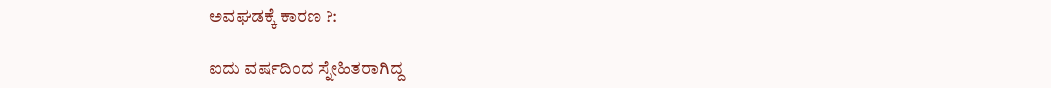ಅವಘಡಕ್ಕೆ ಕಾರಣ ?:

ಐದು ವರ್ಷದಿಂದ ಸ್ನೇಹಿತರಾಗಿದ್ದ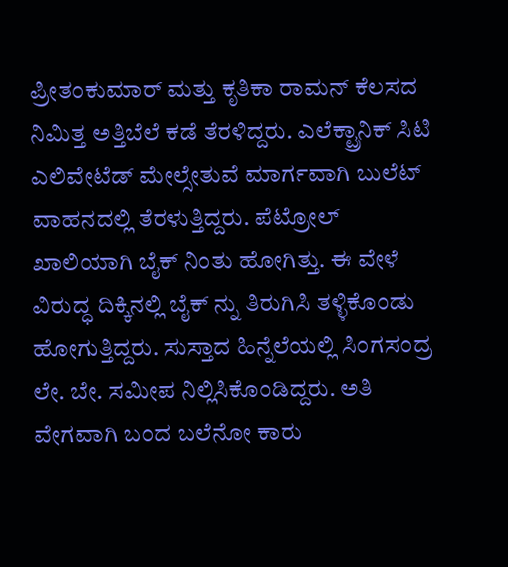ಪ್ರೀತಂಕುಮಾರ್ ಮತ್ತು ಕೃತಿಕಾ ರಾಮನ್ ಕೆಲಸದ ನಿಮಿತ್ತ ಅತ್ತಿಬೆಲೆ ಕಡೆ ತೆರಳಿದ್ದರು. ಎಲೆಕ್ಟ್ರಾನಿಕ್ ಸಿಟಿ ಎಲಿವೇಟೆಡ್ ಮೇಲ್ಸೇತುವೆ ಮಾರ್ಗವಾಗಿ ಬುಲೆಟ್ ವಾಹನದಲ್ಲಿ ತೆರಳುತ್ತಿದ್ದರು. ಪೆಟ್ರೋಲ್ ಖಾಲಿಯಾಗಿ ಬೈಕ್ ನಿಂತು ಹೋಗಿತ್ತು. ಈ ವೇಳೆ ವಿರುದ್ಧ ದಿಕ್ಕಿನಲ್ಲಿ ಬೈಕ್ ನ್ನು ತಿರುಗಿಸಿ ತಳ್ಳಿಕೊಂಡು ಹೋಗುತ್ತಿದ್ದರು. ಸುಸ್ತಾದ ಹಿನ್ನೆಲೆಯಲ್ಲಿ ಸಿಂಗಸಂದ್ರ ಲೇ. ಬೇ. ಸಮೀಪ ನಿಲ್ಲಿಸಿಕೊಂಡಿದ್ದರು. ಅತಿ ವೇಗವಾಗಿ ಬಂದ ಬಲೆನೋ ಕಾರು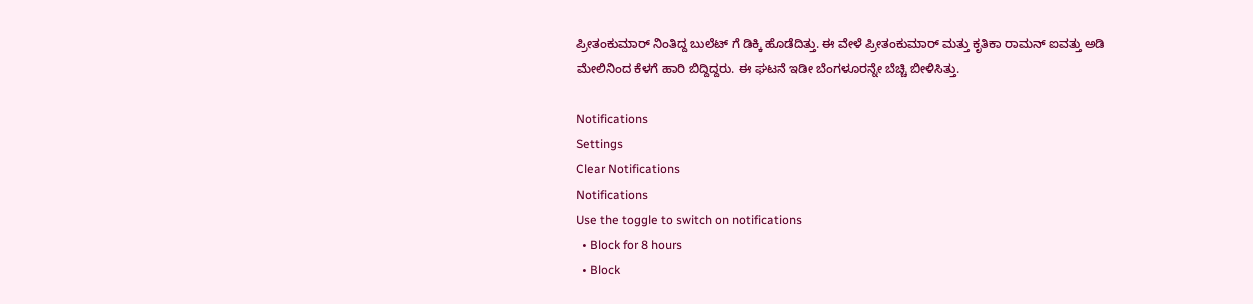ಪ್ರೀತಂಕುಮಾರ್ ನಿಂತಿದ್ದ ಬುಲೆಟ್ ಗೆ ಡಿಕ್ಕಿ ಹೊಡೆದಿತ್ತು. ಈ ವೇಳೆ ಪ್ರೀತಂಕುಮಾರ್ ಮತ್ತು ಕೃತಿಕಾ ರಾಮನ್ ಐವತ್ತು ಅಡಿ ಮೇಲಿನಿಂದ ಕೆಳಗೆ ಹಾರಿ ಬಿದ್ದಿದ್ದರು. ಈ ಘಟನೆ ಇಡೀ ಬೆಂಗಳೂರನ್ನೇ ಬೆಚ್ಚಿ ಬೀಳಿಸಿತ್ತು.

Notifications
Settings
Clear Notifications
Notifications
Use the toggle to switch on notifications
  • Block for 8 hours
  • Block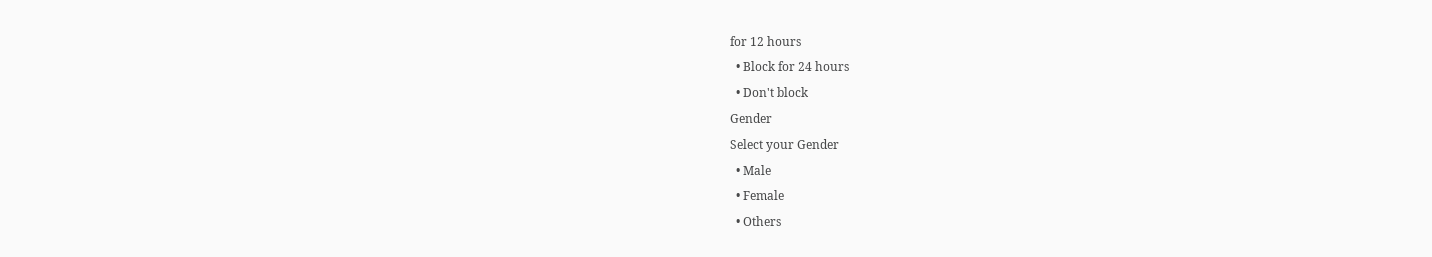for 12 hours
  • Block for 24 hours
  • Don't block
Gender
Select your Gender
  • Male
  • Female
  • Others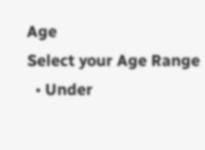Age
Select your Age Range
  • Under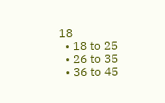18
  • 18 to 25
  • 26 to 35
  • 36 to 45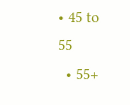• 45 to 55
  • 55+